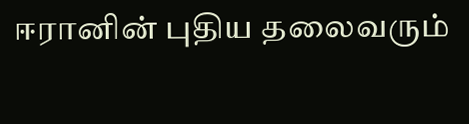ஈரானின் புதிய தலைவரும்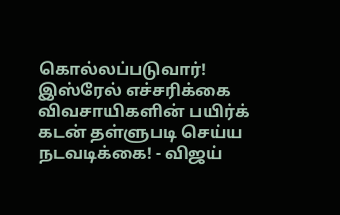கொல்லப்படுவார்! இஸ்ரேல் எச்சரிக்கை விவசாயிகளின் பயிர்க் கடன் தள்ளுபடி செய்ய நடவடிக்கை! - விஜய்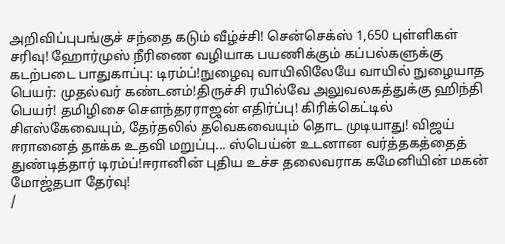அறிவிப்புபங்குச் சந்தை கடும் வீழ்ச்சி! சென்செக்ஸ் 1,650 புள்ளிகள் சரிவு! ஹோர்முஸ் நீரிணை வழியாக பயணிக்கும் கப்பல்களுக்கு கடற்படை பாதுகாப்பு: டிரம்ப்!நுழைவு வாயிலிலேயே வாயில் நுழையாத பெயர்: முதல்வர் கண்டனம்!திருச்சி ரயில்வே அலுவலகத்துக்கு ஹிந்தி பெயர்! தமிழிசை செளந்தரராஜன் எதிர்ப்பு! கிரிக்கெட்டில் சிஎஸ்கேவையும், தேர்தலில் தவெகவையும் தொட முடியாது! விஜய் ஈரானைத் தாக்க உதவி மறுப்பு... ஸ்பெய்ன் உடனான வர்த்தகத்தைத் துண்டித்தார் டிரம்ப்!ஈரானின் புதிய உச்ச தலைவராக கமேனியின் மகன் மோஜ்தபா தேர்வு!
/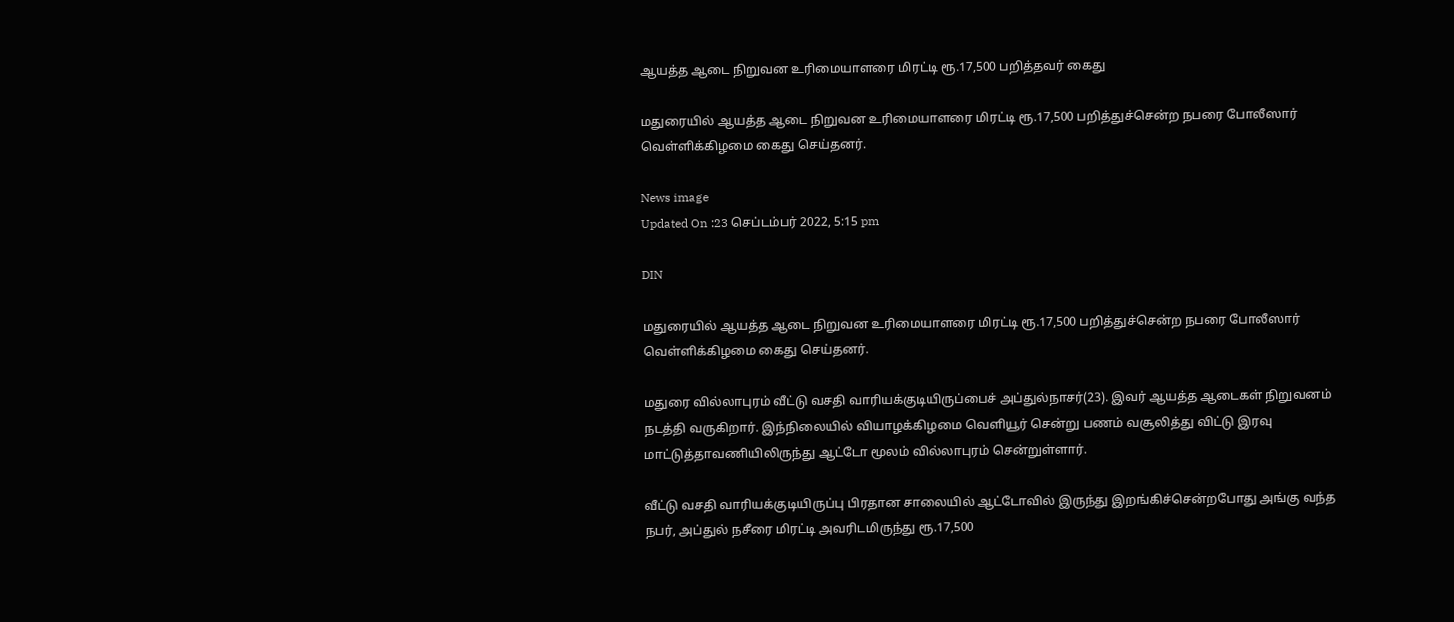ஆயத்த ஆடை நிறுவன உரிமையாளரை மிரட்டி ரூ.17,500 பறித்தவர் கைது

மதுரையில் ஆயத்த ஆடை நிறுவன உரிமையாளரை மிரட்டி ரூ.17,500 பறித்துச்சென்ற நபரை போலீஸார் வெள்ளிக்கிழமை கைது செய்தனர்.

News image
Updated On :23 செப்டம்பர் 2022, 5:15 pm

DIN

மதுரையில் ஆயத்த ஆடை நிறுவன உரிமையாளரை மிரட்டி ரூ.17,500 பறித்துச்சென்ற நபரை போலீஸார் வெள்ளிக்கிழமை கைது செய்தனர்.

மதுரை வில்லாபுரம் வீட்டு வசதி வாரியக்குடியிருப்பைச் அப்துல்நாசர்(23). இவர் ஆயத்த ஆடைகள் நிறுவனம் நடத்தி வருகிறார். இந்நிலையில் வியாழக்கிழமை வெளியூர் சென்று பணம் வசூலித்து விட்டு இரவு மாட்டுத்தாவணியிலிருந்து ஆட்டோ மூலம் வில்லாபுரம் சென்றுள்ளார்.

வீட்டு வசதி வாரியக்குடியிருப்பு பிரதான சாலையில் ஆட்டோவில் இருந்து இறங்கிச்சென்றபோது அங்கு வந்த நபர், அப்துல் நசீரை மிரட்டி அவரிடமிருந்து ரூ.17,500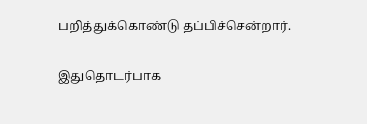பறித்துக்கொண்டு தப்பிச்சென்றார்.

இதுதொடர்பாக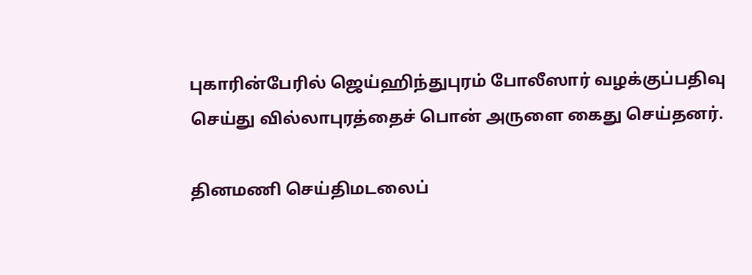புகாரின்பேரில் ஜெய்ஹிந்துபுரம் போலீஸார் வழக்குப்பதிவு செய்து வில்லாபுரத்தைச் பொன் அருளை கைது செய்தனர்.

தினமணி செய்திமடலைப்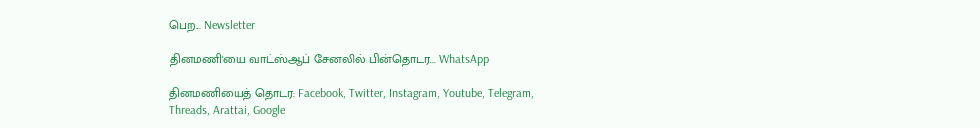பெற... Newsletter

தினமணி'யை வாட்ஸ்ஆப் சேனலில் பின்தொடர... WhatsApp

தினமணியைத் தொடர: Facebook, Twitter, Instagram, Youtube, Telegram, Threads, Arattai, Google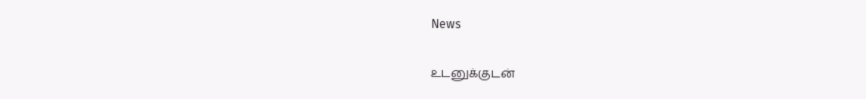News

உடனுக்குடன்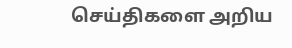செய்திகளை அறிய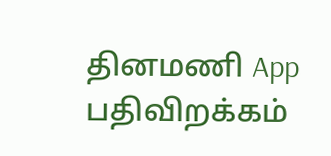தினமணி App பதிவிறக்கம்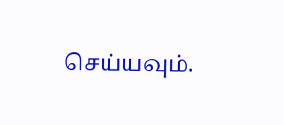செய்யவும்.